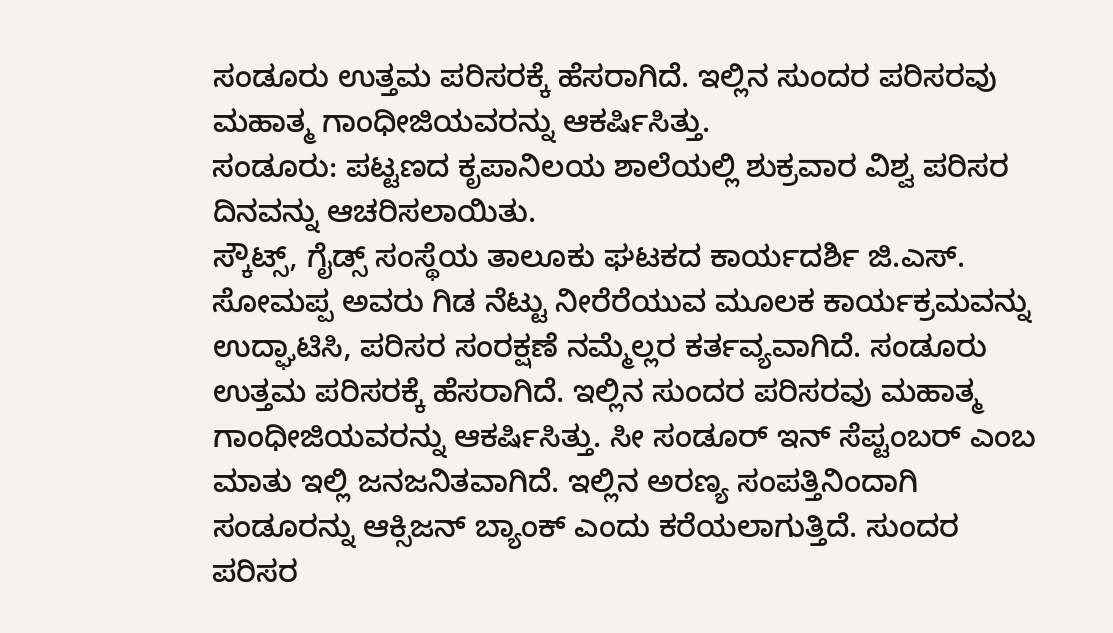ಸಂಡೂರು ಉತ್ತಮ ಪರಿಸರಕ್ಕೆ ಹೆಸರಾಗಿದೆ. ಇಲ್ಲಿನ ಸುಂದರ ಪರಿಸರವು ಮಹಾತ್ಮ ಗಾಂಧೀಜಿಯವರನ್ನು ಆಕರ್ಷಿಸಿತ್ತು.
ಸಂಡೂರು: ಪಟ್ಟಣದ ಕೃಪಾನಿಲಯ ಶಾಲೆಯಲ್ಲಿ ಶುಕ್ರವಾರ ವಿಶ್ವ ಪರಿಸರ ದಿನವನ್ನು ಆಚರಿಸಲಾಯಿತು.
ಸ್ಕೌಟ್ಸ್, ಗೈಡ್ಸ್ ಸಂಸ್ಥೆಯ ತಾಲೂಕು ಘಟಕದ ಕಾರ್ಯದರ್ಶಿ ಜಿ.ಎಸ್. ಸೋಮಪ್ಪ ಅವರು ಗಿಡ ನೆಟ್ಟು ನೀರೆರೆಯುವ ಮೂಲಕ ಕಾರ್ಯಕ್ರಮವನ್ನು ಉದ್ಘಾಟಿಸಿ, ಪರಿಸರ ಸಂರಕ್ಷಣೆ ನಮ್ಮೆಲ್ಲರ ಕರ್ತವ್ಯವಾಗಿದೆ. ಸಂಡೂರು ಉತ್ತಮ ಪರಿಸರಕ್ಕೆ ಹೆಸರಾಗಿದೆ. ಇಲ್ಲಿನ ಸುಂದರ ಪರಿಸರವು ಮಹಾತ್ಮ ಗಾಂಧೀಜಿಯವರನ್ನು ಆಕರ್ಷಿಸಿತ್ತು. ಸೀ ಸಂಡೂರ್ ಇನ್ ಸೆಪ್ಟಂಬರ್ ಎಂಬ ಮಾತು ಇಲ್ಲಿ ಜನಜನಿತವಾಗಿದೆ. ಇಲ್ಲಿನ ಅರಣ್ಯ ಸಂಪತ್ತಿನಿಂದಾಗಿ ಸಂಡೂರನ್ನು ಆಕ್ಸಿಜನ್ ಬ್ಯಾಂಕ್ ಎಂದು ಕರೆಯಲಾಗುತ್ತಿದೆ. ಸುಂದರ ಪರಿಸರ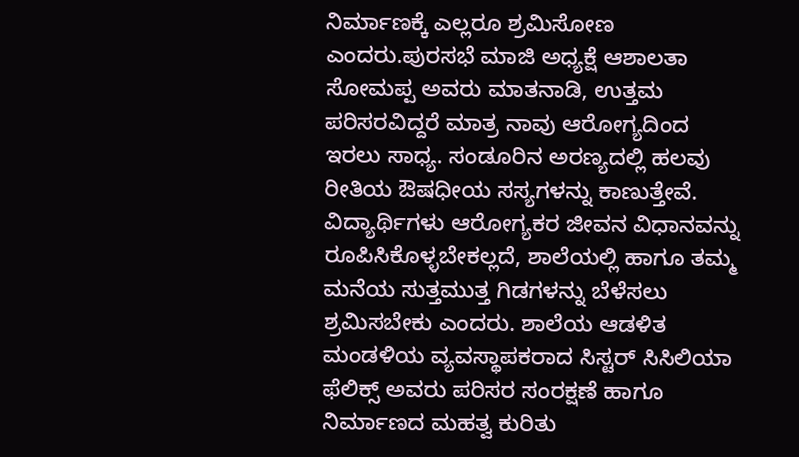ನಿರ್ಮಾಣಕ್ಕೆ ಎಲ್ಲರೂ ಶ್ರಮಿಸೋಣ ಎಂದರು.ಪುರಸಭೆ ಮಾಜಿ ಅಧ್ಯಕ್ಷೆ ಆಶಾಲತಾ ಸೋಮಪ್ಪ ಅವರು ಮಾತನಾಡಿ, ಉತ್ತಮ ಪರಿಸರವಿದ್ದರೆ ಮಾತ್ರ ನಾವು ಆರೋಗ್ಯದಿಂದ ಇರಲು ಸಾಧ್ಯ. ಸಂಡೂರಿನ ಅರಣ್ಯದಲ್ಲಿ ಹಲವು ರೀತಿಯ ಔಷಧೀಯ ಸಸ್ಯಗಳನ್ನು ಕಾಣುತ್ತೇವೆ. ವಿದ್ಯಾರ್ಥಿಗಳು ಆರೋಗ್ಯಕರ ಜೀವನ ವಿಧಾನವನ್ನು ರೂಪಿಸಿಕೊಳ್ಳಬೇಕಲ್ಲದೆ, ಶಾಲೆಯಲ್ಲಿ ಹಾಗೂ ತಮ್ಮ ಮನೆಯ ಸುತ್ತಮುತ್ತ ಗಿಡಗಳನ್ನು ಬೆಳೆಸಲು ಶ್ರಮಿಸಬೇಕು ಎಂದರು. ಶಾಲೆಯ ಆಡಳಿತ ಮಂಡಳಿಯ ವ್ಯವಸ್ಥಾಪಕರಾದ ಸಿಸ್ಟರ್ ಸಿಸಿಲಿಯಾ ಫೆಲಿಕ್ಸ್ ಅವರು ಪರಿಸರ ಸಂರಕ್ಷಣೆ ಹಾಗೂ ನಿರ್ಮಾಣದ ಮಹತ್ವ ಕುರಿತು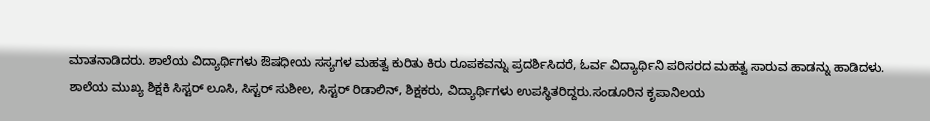ಮಾತನಾಡಿದರು. ಶಾಲೆಯ ವಿದ್ಯಾರ್ಥಿಗಳು ಔಷಧೀಯ ಸಸ್ಯಗಳ ಮಹತ್ವ ಕುರಿತು ಕಿರು ರೂಪಕವನ್ನು ಪ್ರದರ್ಶಿಸಿದರೆ, ಓರ್ವ ವಿದ್ಯಾರ್ಥಿನಿ ಪರಿಸರದ ಮಹತ್ವ ಸಾರುವ ಹಾಡನ್ನು ಹಾಡಿದಳು.
ಶಾಲೆಯ ಮುಖ್ಯ ಶಿಕ್ಷಕಿ ಸಿಸ್ಟರ್ ಲೂಸಿ, ಸಿಸ್ಟರ್ ಸುಶೀಲ, ಸಿಸ್ಟರ್ ರಿಡಾಲಿನ್, ಶಿಕ್ಷಕರು, ವಿದ್ಯಾರ್ಥಿಗಳು ಉಪಸ್ಥಿತರಿದ್ದರು.ಸಂಡೂರಿನ ಕೃಪಾನಿಲಯ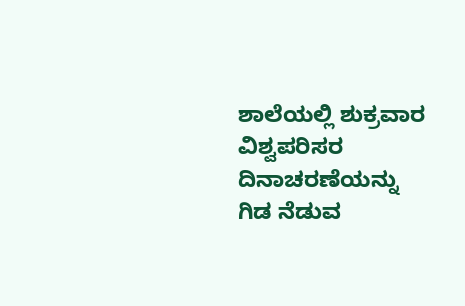ಶಾಲೆಯಲ್ಲಿ ಶುಕ್ರವಾರ ವಿಶ್ವಪರಿಸರ ದಿನಾಚರಣೆಯನ್ನು ಗಿಡ ನೆಡುವ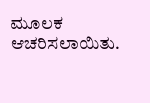ಮೂಲಕ ಆಚರಿಸಲಾಯಿತು.